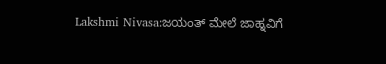Lakshmi Nivasa:ಜಯಂತ್ ಮೇಲೆ ಜಾಹ್ನವಿಗೆ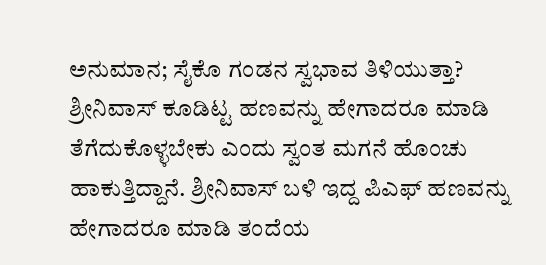ಅನುಮಾನ; ಸೈಕೊ ಗಂಡನ ಸ್ವಭಾವ ತಿಳಿಯುತ್ತಾ?
ಶ್ರೀನಿವಾಸ್ ಕೂಡಿಟ್ಟ ಹಣವನ್ನು ಹೇಗಾದರೂ ಮಾಡಿ ತೆಗೆದುಕೊಳ್ಳಬೇಕು ಎಂದು ಸ್ವಂತ ಮಗನೆ ಹೊಂಚು ಹಾಕುತ್ತಿದ್ದಾನೆ. ಶ್ರೀನಿವಾಸ್ ಬಳಿ ಇದ್ದ ಪಿಎಫ್ ಹಣವನ್ನು ಹೇಗಾದರೂ ಮಾಡಿ ತಂದೆಯ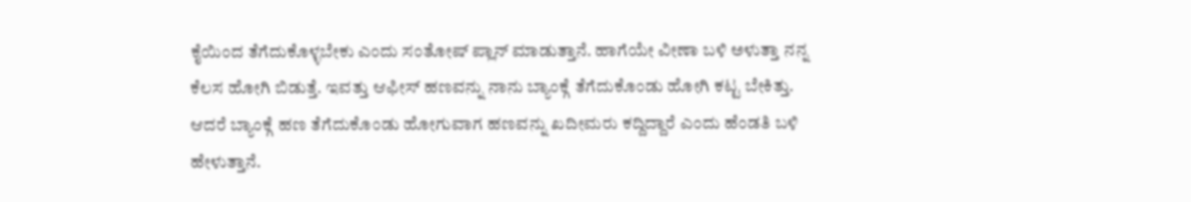ಕೈಯಿಂದ ತೆಗೆದುಕೊಳ್ಳಬೇಕು ಎಂದು ಸಂತೋಷ್ ಪ್ಲಾನ್ ಮಾಡುತ್ತಾನೆ. ಹಾಗೆಯೇ ವೀಣಾ ಬಳಿ ಅಳುತ್ತಾ ನನ್ನ ಕೆಲಸ ಹೋಗಿ ಬಿಡುತ್ತೆ. ಇವತ್ತು ಆಫೀಸ್ ಹಣವನ್ನು ನಾನು ಬ್ಯಾಂಕ್ಗೆ ತೆಗೆದುಕೊಂಡು ಹೋಗಿ ಕಟ್ಟ ಬೇಕಿತ್ತು. ಆದರೆ ಬ್ಯಾಂಕ್ಗೆ ಹಣ ತೆಗೆದುಕೊಂಡು ಹೋಗುವಾಗ ಹಣವನ್ನು ಖದೀಮರು ಕದ್ದಿದ್ದಾರೆ ಎಂದು ಹೆಂಡತಿ ಬಳಿ ಹೇಳುತ್ತಾನೆ.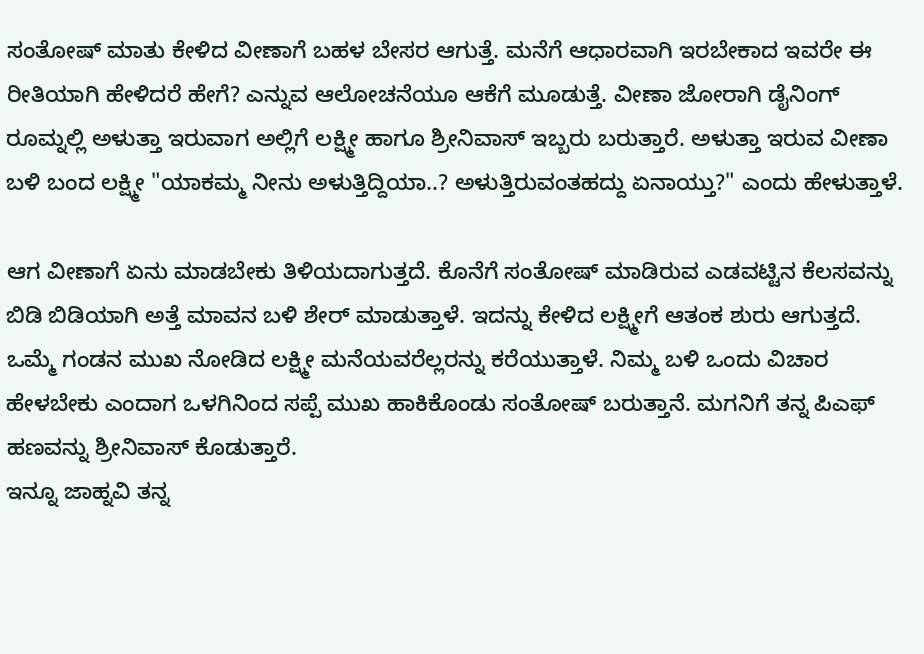ಸಂತೋಷ್ ಮಾತು ಕೇಳಿದ ವೀಣಾಗೆ ಬಹಳ ಬೇಸರ ಆಗುತ್ತೆ. ಮನೆಗೆ ಆಧಾರವಾಗಿ ಇರಬೇಕಾದ ಇವರೇ ಈ ರೀತಿಯಾಗಿ ಹೇಳಿದರೆ ಹೇಗೆ? ಎನ್ನುವ ಆಲೋಚನೆಯೂ ಆಕೆಗೆ ಮೂಡುತ್ತೆ. ವೀಣಾ ಜೋರಾಗಿ ಡೈನಿಂಗ್ ರೂಮ್ನಲ್ಲಿ ಅಳುತ್ತಾ ಇರುವಾಗ ಅಲ್ಲಿಗೆ ಲಕ್ಷ್ಮೀ ಹಾಗೂ ಶ್ರೀನಿವಾಸ್ ಇಬ್ಬರು ಬರುತ್ತಾರೆ. ಅಳುತ್ತಾ ಇರುವ ವೀಣಾ ಬಳಿ ಬಂದ ಲಕ್ಷ್ಮೀ "ಯಾಕಮ್ಮ ನೀನು ಅಳುತ್ತಿದ್ದಿಯಾ..? ಅಳುತ್ತಿರುವಂತಹದ್ದು ಏನಾಯ್ತು?" ಎಂದು ಹೇಳುತ್ತಾಳೆ.

ಆಗ ವೀಣಾಗೆ ಏನು ಮಾಡಬೇಕು ತಿಳಿಯದಾಗುತ್ತದೆ. ಕೊನೆಗೆ ಸಂತೋಷ್ ಮಾಡಿರುವ ಎಡವಟ್ಟಿನ ಕೆಲಸವನ್ನು ಬಿಡಿ ಬಿಡಿಯಾಗಿ ಅತ್ತೆ ಮಾವನ ಬಳಿ ಶೇರ್ ಮಾಡುತ್ತಾಳೆ. ಇದನ್ನು ಕೇಳಿದ ಲಕ್ಷ್ಮೀಗೆ ಆತಂಕ ಶುರು ಆಗುತ್ತದೆ. ಒಮ್ಮೆ ಗಂಡನ ಮುಖ ನೋಡಿದ ಲಕ್ಷ್ಮೀ ಮನೆಯವರೆಲ್ಲರನ್ನು ಕರೆಯುತ್ತಾಳೆ. ನಿಮ್ಮ ಬಳಿ ಒಂದು ವಿಚಾರ ಹೇಳಬೇಕು ಎಂದಾಗ ಒಳಗಿನಿಂದ ಸಪ್ಪೆ ಮುಖ ಹಾಕಿಕೊಂಡು ಸಂತೋಷ್ ಬರುತ್ತಾನೆ. ಮಗನಿಗೆ ತನ್ನ ಪಿಎಫ್ ಹಣವನ್ನು ಶ್ರೀನಿವಾಸ್ ಕೊಡುತ್ತಾರೆ.
ಇನ್ನೂ ಜಾಹ್ನವಿ ತನ್ನ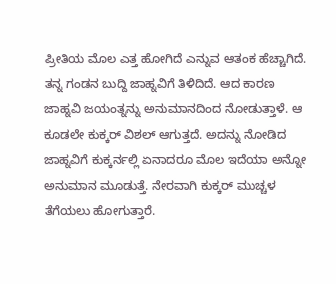ಪ್ರೀತಿಯ ಮೊಲ ಎತ್ತ ಹೋಗಿದೆ ಎನ್ನುವ ಆತಂಕ ಹೆಚ್ಚಾಗಿದೆ. ತನ್ನ ಗಂಡನ ಬುದ್ದಿ ಜಾಹ್ನವಿಗೆ ತಿಳಿದಿದೆ. ಆದ ಕಾರಣ ಜಾಹ್ನವಿ ಜಯಂತ್ನನ್ನು ಅನುಮಾನದಿಂದ ನೋಡುತ್ತಾಳೆ. ಆ ಕೂಡಲೇ ಕುಕ್ಕರ್ ವಿಶಲ್ ಆಗುತ್ತದೆ. ಅದನ್ನು ನೋಡಿದ ಜಾಹ್ನವಿಗೆ ಕುಕ್ಕರ್ನಲ್ಲಿ ಏನಾದರೂ ಮೊಲ ಇದೆಯಾ ಅನ್ನೋ ಅನುಮಾನ ಮೂಡುತ್ತೆ. ನೇರವಾಗಿ ಕುಕ್ಕರ್ ಮುಚ್ಚಳ ತೆಗೆಯಲು ಹೋಗುತ್ತಾರೆ.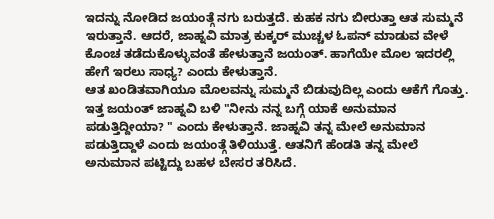ಇದನ್ನು ನೋಡಿದ ಜಯಂತ್ಗೆ ನಗು ಬರುತ್ತದೆ. ಕುಹಕ ನಗು ಬೀರುತ್ತಾ ಆತ ಸುಮ್ಮನೆ ಇರುತ್ತಾನೆ. ಆದರೆ, ಜಾಹ್ನವಿ ಮಾತ್ರ ಕುಕ್ಕರ್ ಮುಚ್ಚಳ ಓಪನ್ ಮಾಡುವ ವೇಳೆ ಕೊಂಚ ತಡೆದುಕೊಳ್ಳುವಂತೆ ಹೇಳುತ್ತಾನೆ ಜಯಂತ್. ಹಾಗೆಯೇ ಮೊಲ ಇದರಲ್ಲಿ ಹೇಗೆ ಇರಲು ಸಾಧ್ಯ? ಎಂದು ಕೇಳುತ್ತಾನೆ.
ಆತ ಖಂಡಿತವಾಗಿಯೂ ಮೊಲವನ್ನು ಸುಮ್ಮನೆ ಬಿಡುವುದಿಲ್ಲ ಎಂದು ಆಕೆಗೆ ಗೊತ್ತು. ಇತ್ತ ಜಯಂತ್ ಜಾಹ್ನವಿ ಬಳಿ "ನೀನು ನನ್ನ ಬಗ್ಗೆ ಯಾಕೆ ಅನುಮಾನ ಪಡುತ್ತಿದ್ದೀಯಾ? " ಎಂದು ಕೇಳುತ್ತಾನೆ. ಜಾಹ್ನವಿ ತನ್ನ ಮೇಲೆ ಅನುಮಾನ ಪಡುತ್ತಿದ್ದಾಳೆ ಎಂದು ಜಯಂತ್ಗೆ ತಿಳಿಯುತ್ತೆ. ಆತನಿಗೆ ಹೆಂಡತಿ ತನ್ನ ಮೇಲೆ ಅನುಮಾನ ಪಟ್ಟಿದ್ದು ಬಹಳ ಬೇಸರ ತರಿಸಿದೆ.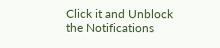Click it and Unblock the Notifications